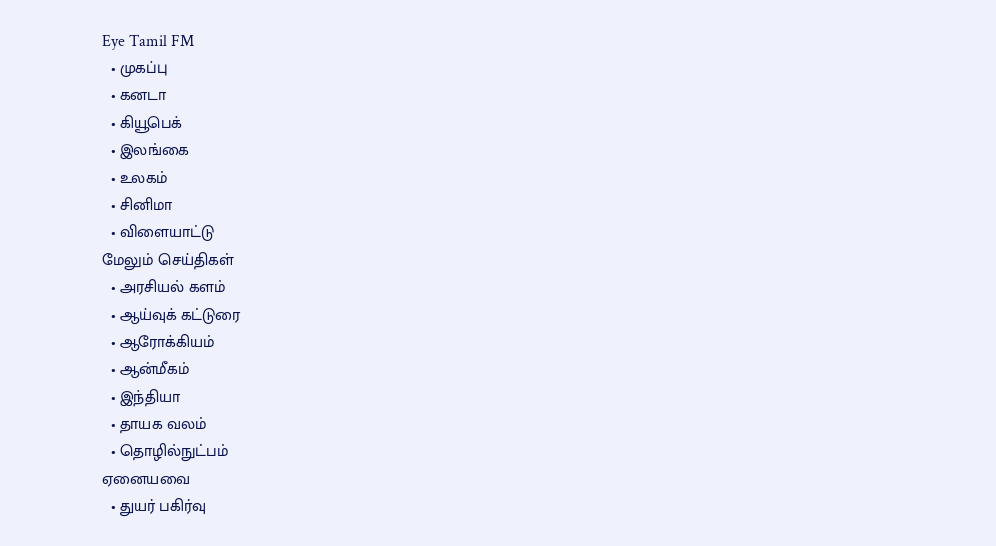Eye Tamil FM
  • முகப்பு
  • கனடா
  • கியூபெக்
  • இலங்கை
  • உலகம்
  • சினிமா
  • விளையாட்டு
மேலும் செய்திகள்
  • அரசியல் களம்
  • ஆய்வுக் கட்டுரை
  • ஆரோக்கியம்
  • ஆன்மீகம்
  • இந்தியா
  • தாயக வலம்
  • தொழில்நுட்பம்
ஏனையவை
  • துயர் பகிர்வு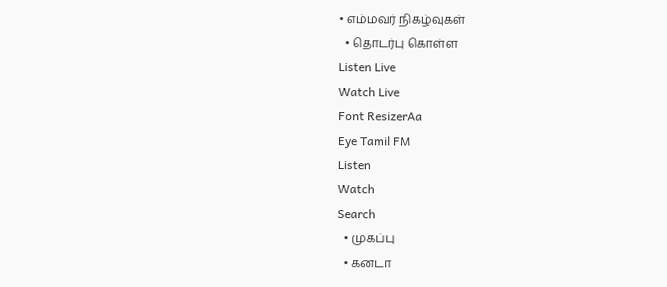• எம்மவர் நிகழ்வுகள்
  • தொடர்பு கொள்ள
Listen Live
Watch Live
Font ResizerAa
Eye Tamil FM
Listen
Watch
Search
  • முகப்பு
  • கனடா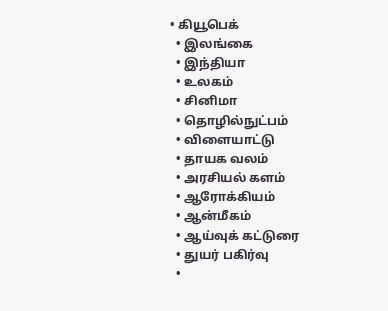• கியூபெக்
  • இலங்கை
  • இந்தியா
  • உலகம்
  • சினிமா
  • தொழில்நுட்பம்
  • விளையாட்டு
  • தாயக வலம்
  • அரசியல் களம்
  • ஆரோக்கியம்
  • ஆன்மீகம்
  • ஆய்வுக் கட்டுரை
  • துயர் பகிர்வு
  •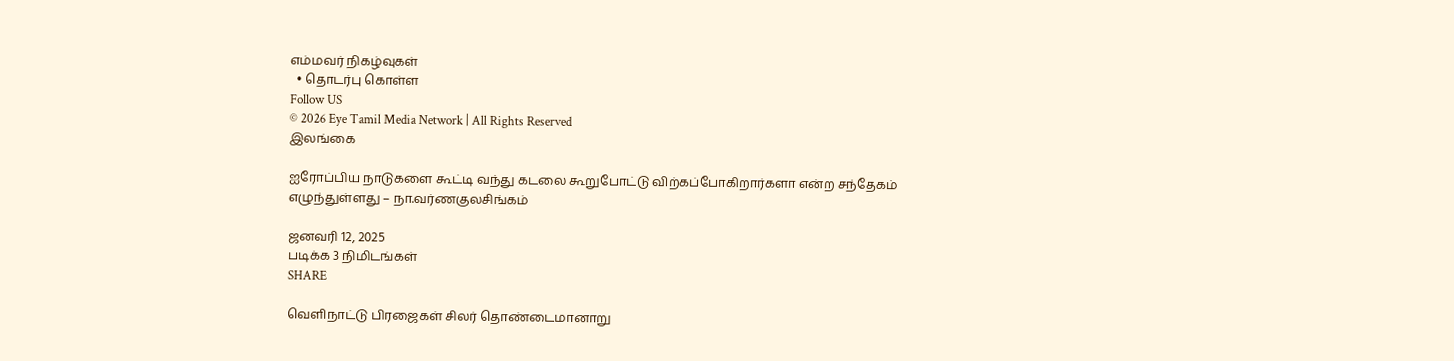எம்மவர் நிகழ்வுகள்
  • தொடர்பு கொள்ள
Follow US
© 2026 Eye Tamil Media Network | All Rights Reserved
இலங்கை

ஐரோப்பிய நாடுகளை கூட்டி வந்து கடலை கூறுபோட்டு விற்கப்போகிறார்களா என்ற சந்தேகம் எழுந்துள்ளது – நா.வர்ணகுலசிங்கம்

ஜனவரி 12, 2025
படிக்க 3 நிமிடங்கள்
SHARE

வெளிநாட்டு பிரஜைகள் சிலர் தொண்டைமானாறு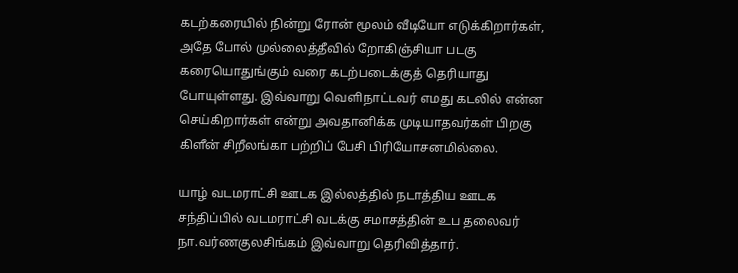கடற்கரையில் நின்று ரோன் மூலம் வீடியோ எடுக்கிறார்கள், அதே போல் முல்லைத்தீவில் றோகிஞ்சியா படகு கரையொதுங்கும் வரை கடற்படைக்குத் தெரியாது போயுள்ளது. இவ்வாறு வெளிநாட்டவர் எமது கடலில் என்ன செய்கிறார்கள் என்று அவதானிக்க முடியாதவர்கள் பிறகு கிளீன் சிறீலங்கா பற்றிப் பேசி பிரியோசனமில்லை.

யாழ் வடமராட்சி ஊடக இல்லத்தில் நடாத்திய ஊடக சந்திப்பில் வடமராட்சி வடக்கு சமாசத்தின் உப தலைவர் நா.வர்ணகுலசிங்கம் இவ்வாறு தெரிவித்தார்.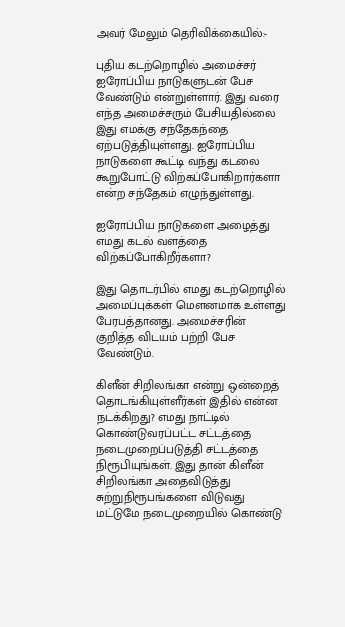அவர் மேலும் தெரிவிக்கையில்:-

புதிய கடற்றொழில் அமைச்சர் ஐரோப்பிய நாடுகளுடன் பேச வேண்டும் என்றுள்ளார். இது வரை எந்த அமைச்சரும் பேசியதில்லை இது எமக்கு சந்தேகந்தை ஏற்படுத்தியுள்ளது. ஐரோப்பிய நாடுகளை கூட்டி வந்து கடலை கூறுபோட்டு விற்கப்போகிறார்களா என்ற சந்தேகம் எழுந்துள்ளது.

ஐரோப்பிய நாடுகளை அழைத்து எமது கடல் வளத்தை விற்கப்போகிறீர்களா?

இது தொடர்பில் எமது கடற்றொழில் அமைப்புக்கள் மெளனமாக உள்ளது பேரபத்தானது. அமைச்சரின் குறித்த விடயம் பற்றி பேச வேண்டும்.

கிளீன் சிறிலங்கா என்று ஒன்றைத் தொடங்கியுள்ளீர்கள் இதில் என்ன நடக்கிறது? எமது நாட்டில் கொண்டுவரப்பட்ட சட்டத்தை நடைமுறைப்படுத்தி சட்டத்தை நிரூபியுங்கள். இது தான் கிளீன் சிறிலங்கா அதைவிடுத்து சுற்றுநிரூபங்களை விடுவது மட்டுமே நடைமுறையில் கொண்டு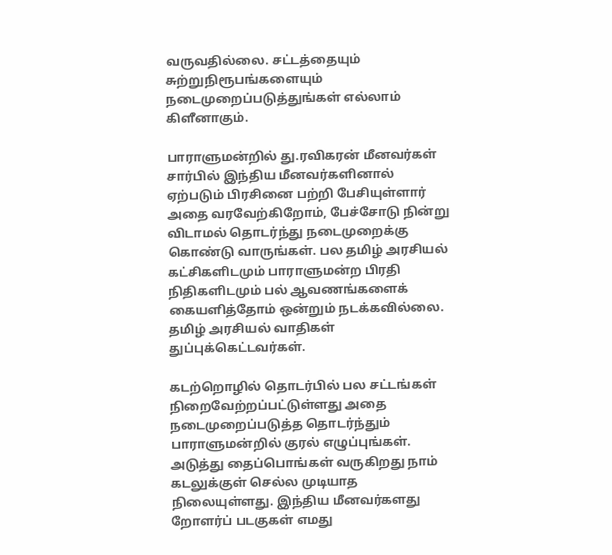வருவதில்லை. சட்டத்தையும் சுற்றுநிரூபங்களையும் நடைமுறைப்படுத்துங்கள் எல்லாம் கிளீனாகும்.

பாராளுமன்றில் து.ரவிகரன் மீனவர்கள் சார்பில் இந்திய மீனவர்களினால் ஏற்படும் பிரசினை பற்றி பேசியுள்ளார் அதை வரவேற்கிறோம், பேச்சோடு நின்று விடாமல் தொடர்ந்து நடைமுறைக்கு கொண்டு வாருங்கள். பல தமிழ் அரசியல் கட்சிகளிடமும் பாராளுமன்ற பிரதி நிதிகளிடமும் பல் ஆவணங்களைக் கையளித்தோம் ஒன்றும் நடக்கவில்லை. தமிழ் அரசியல் வாதிகள் துப்புக்கெட்டவர்கள்.

கடற்றொழில் தொடர்பில் பல சட்டங்கள் நிறைவேற்றப்பட்டுள்ளது அதை நடைமுறைப்படுத்த தொடர்ந்தும் பாராளுமன்றில் குரல் எழுப்புங்கள். அடுத்து தைப்பொங்கள் வருகிறது நாம் கடலுக்குள் செல்ல முடியாத நிலையுள்ளது. இந்திய மீனவர்களது றோளர்ப் படகுகள் எமது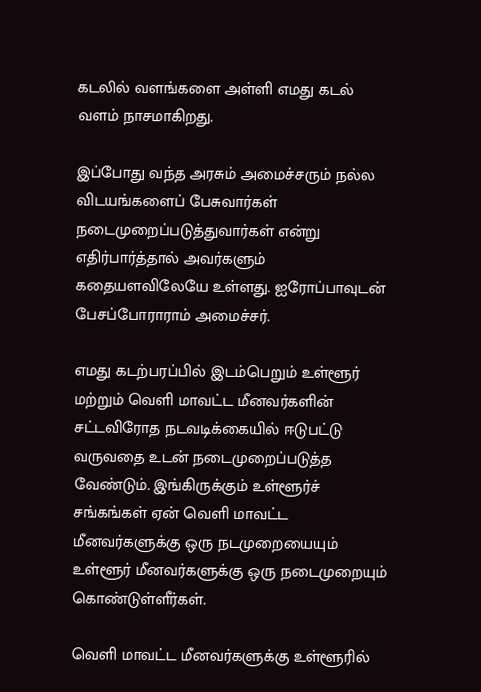கடலில் வளங்களை அள்ளி எமது கடல் வளம் நாசமாகிறது.

இப்போது வந்த அரசும் அமைச்சரும் நல்ல விடயங்களைப் பேசுவார்கள் நடைமுறைப்படுத்துவார்கள் என்று எதிர்பார்த்தால் அவர்களும் கதையளவிலேயே உள்ளது. ஐரோப்பாவுடன் பேசப்போராராம் அமைச்சர்.

எமது கடற்பரப்பில் இடம்பெறும் உள்ளூர் மற்றும் வெளி மாவட்ட மீனவர்களின் சட்டவிரோத நடவடிக்கையில் ஈடுபட்டு வருவதை உடன் நடைமுறைப்படுத்த வேண்டும். இங்கிருக்கும் உள்ளூர்ச் சங்கங்கள் ஏன் வெளி மாவட்ட மீனவர்களுக்கு ஒரு நடமுறையையும் உள்ளூர் மீனவர்களுக்கு ஒரு நடைமுறையும் கொண்டுள்ளீர்கள்.

வெளி மாவட்ட மீனவர்களுக்கு உள்ளூரில்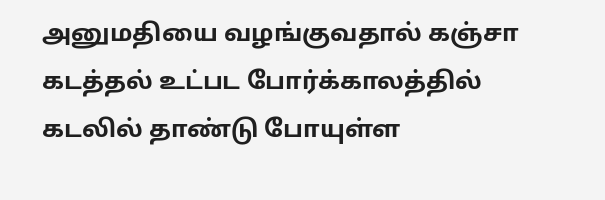அனுமதியை வழங்குவதால் கஞ்சா கடத்தல் உட்பட போர்க்காலத்தில் கடலில் தாண்டு போயுள்ள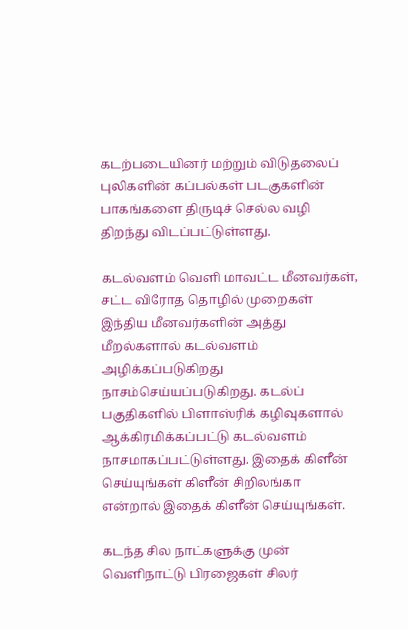கடற்படையினர் மற்றும் விடுதலைப் புலிகளின் கப்பல்கள் படகுகளின் பாகங்களை திருடிச் செல்ல வழி திறந்து விடப்பட்டுள்ளது.

கடல்வளம் வெளி மாவட்ட மீனவர்கள், சட்ட விரோத தொழில் முறைகள் இந்திய மீனவர்களின் அத்து மீறல்களால் கடல்வளம் அழிக்கப்படுகிறது நாசம்செய்யப்படுகிறது. கடல்ப் பகுதிகளில் பிளாஸ்ரிக் கழிவுகளால் ஆக்கிரமிக்கப்பட்டு கடல்வளம் நாசமாகப்பட்டுள்ளது. இதைக் கிளீன் செய்யுங்கள் கிளீன் சிறிலங்கா என்றால் இதைக் கிளீன் செய்யுங்கள்.

கடந்த சில நாட்களுக்கு முன் வெளிநாட்டு பிரஜைகள் சிலர்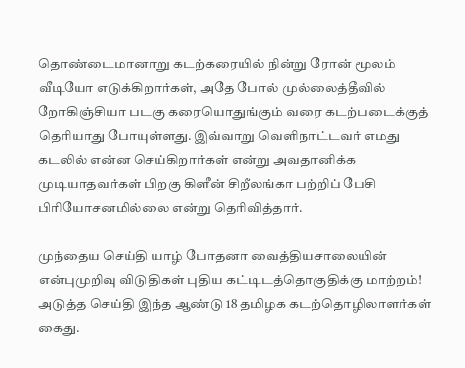தொண்டைமானாறு கடற்கரையில் நின்று ரோன் மூலம் வீடியோ எடுக்கிறார்கள், அதே போல் முல்லைத்தீவில் றோகிஞ்சியா படகு கரையொதுங்கும் வரை கடற்படைக்குத் தெரியாது போயுள்ளது. இவ்வாறு வெளிநாட்டவர் எமது கடலில் என்ன செய்கிறார்கள் என்று அவதானிக்க முடியாதவர்கள் பிறகு கிளீன் சிறீலங்கா பற்றிப் பேசி பிரியோசனமில்லை என்று தெரிவித்தார்.

முந்தைய செய்தி யாழ் போதனா வைத்தியசாலையின் என்புமுறிவு விடுதிகள் புதிய கட்டிடத்தொகுதிக்கு மாற்றம்!
அடுத்த செய்தி இந்த ஆண்டு 18 தமிழக கடற்தொழிலாளர்கள் கைது.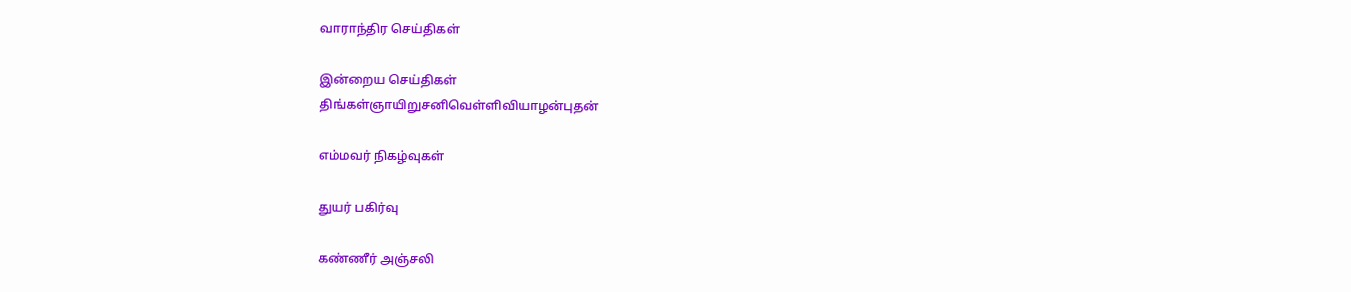வாராந்திர செய்திகள்

இன்றைய செய்திகள்
திங்கள்ஞாயிறுசனிவெள்ளிவியாழன்புதன்

எம்மவர் நிகழ்வுகள்

துயர் பகிர்வு

கண்ணீர் அஞ்சலி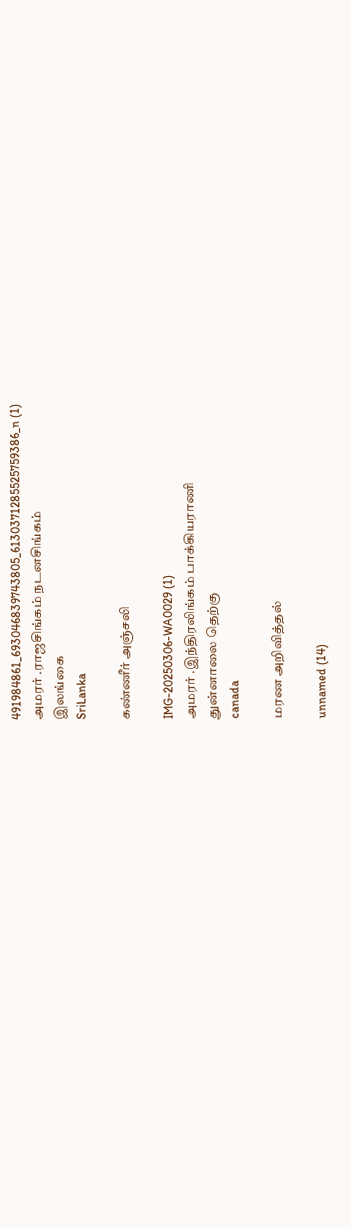491984861_693046839743805_6130371285525759386_n (1)
அமரர் .ராஜசிங்கம் நடனசிங்கம்
இலங்கை
SriLanka

கண்ணீர் அஞ்சலி

IMG-20250306-WA0029 (1)
அமரர் .இந்திரலிங்கம் பாக்கியராணி
துன்னாலை தெற்கு
canada

மரண அறிவித்தல்

unnamed (14)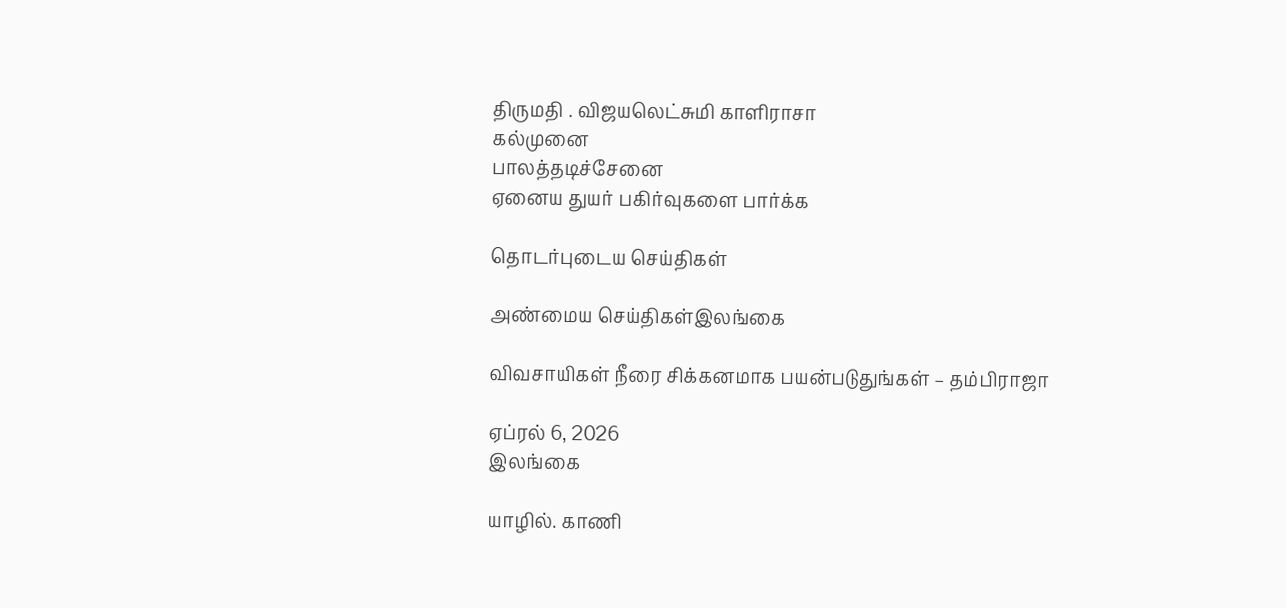திருமதி . விஜயலெட்சுமி காளிராசா
கல்முனை
பாலத்தடிச்சேனை
ஏனைய துயர் பகிர்வுகளை பார்க்க

தொடர்புடைய செய்திகள்

அண்மைய செய்திகள்இலங்கை

விவசாயிகள் நீரை சிக்கனமாக பயன்படுதுங்கள் – தம்பிராஜா

ஏப்ரல் 6, 2026
இலங்கை

யாழில். காணி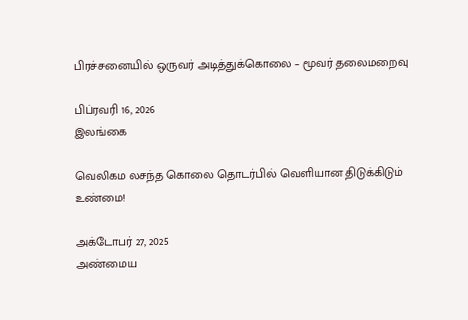பிரச்சனையில் ஒருவர் அடித்துக்கொலை – மூவர் தலைமறைவு

பிப்ரவரி 16, 2026
இலங்கை

வெலிகம லசந்த கொலை தொடர்பில் வெளியான திடுக்கிடும் உண்மை!

அக்டோபர் 27, 2025
அண்மைய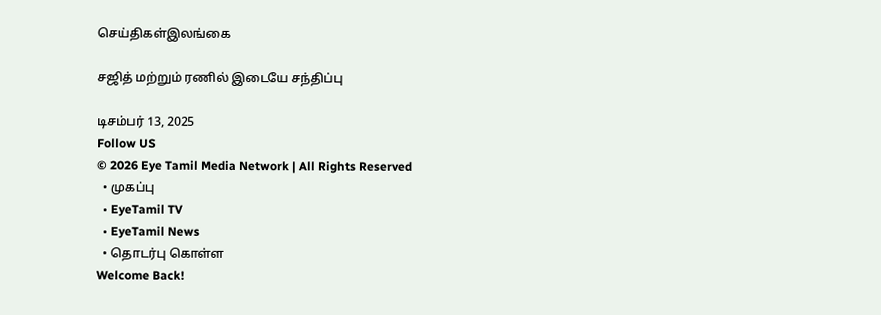செய்திகள்இலங்கை

சஜித் மற்றும் ரணில் இடையே சந்திப்பு

டிசம்பர் 13, 2025
Follow US
© 2026 Eye Tamil Media Network | All Rights Reserved
  • முகப்பு
  • EyeTamil TV
  • EyeTamil News
  • தொடர்பு கொள்ள
Welcome Back!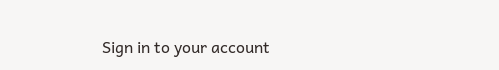Sign in to your account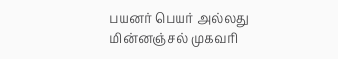பயனர் பெயர் அல்லது மின்னஞ்சல் முகவரி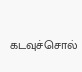கடவுச்சொல்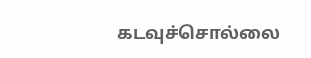கடவுச்சொல்லை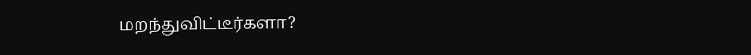மறந்துவிட்டீர்களா?